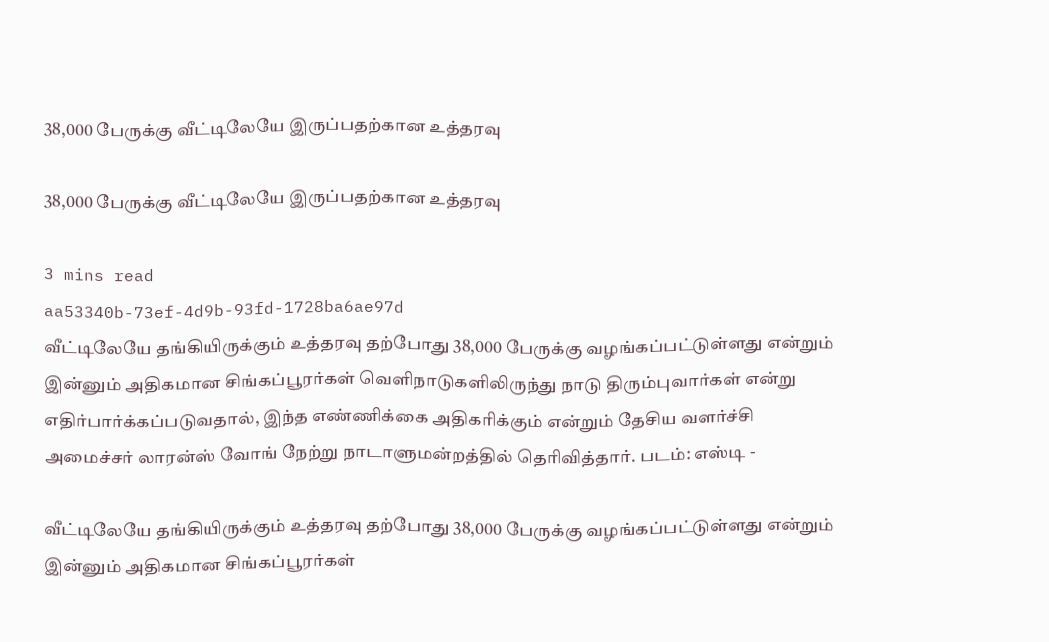38,000 பேருக்கு வீட்டிலேயே இருப்பதற்கான உத்தரவு

38,000 பேருக்கு வீட்டிலேயே இருப்பதற்கான உத்தரவு

3 mins read
aa53340b-73ef-4d9b-93fd-1728ba6ae97d
வீட்டிலேயே தங்கியிருக்கும் உத்தரவு தற்போது 38,000 பேருக்கு வழங்கப்பட்டுள்ளது என்றும் இன்னும் அதிகமான சிங்கப்பூரர்கள் வெளிநாடுகளிலிருந்து நாடு திரும்புவார்கள் என்று எதிர்பார்க்கப்படுவதால், இந்த எண்ணிக்கை அதிகரிக்கும் என்றும் தேசிய வளர்ச்சி அமைச்சர் லாரன்ஸ் வோங் நேற்று நாடாளுமன்றத்தில் தெரிவித்தார். படம்: எஸ்டி -

வீட்டிலேயே தங்கியிருக்கும் உத்தரவு தற்போது 38,000 பேருக்கு வழங்கப்பட்டுள்ளது என்றும் இன்னும் அதிகமான சிங்கப்பூரர்கள்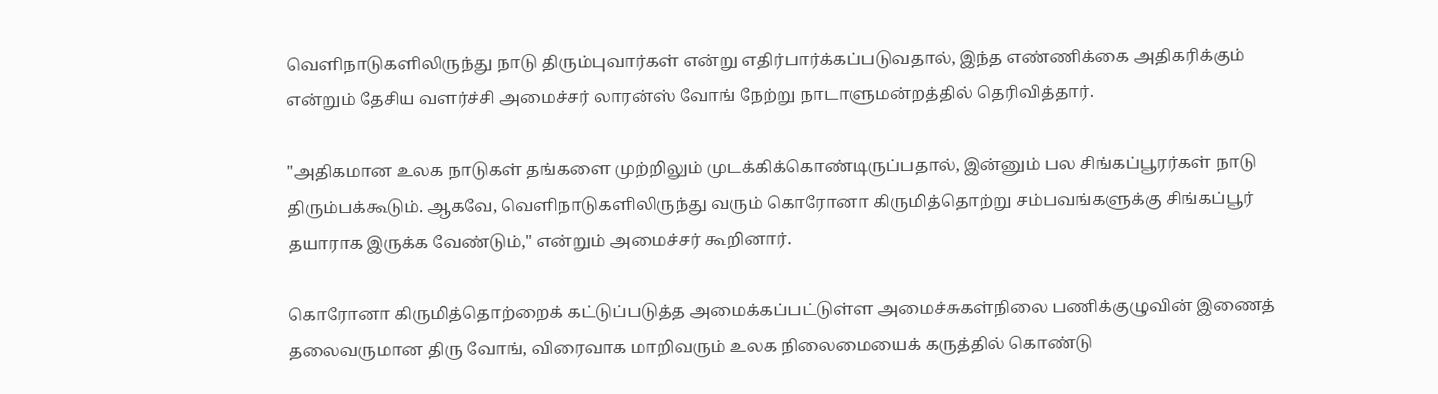வெளிநாடுகளிலிருந்து நாடு திரும்புவார்கள் என்று எதிர்பார்க்கப்படுவதால், இந்த எண்ணிக்கை அதிகரிக்கும் என்றும் தேசிய வளர்ச்சி அமைச்சர் லாரன்ஸ் வோங் நேற்று நாடாளுமன்றத்தில் தெரிவித்தார்.

"அதிகமான உலக நாடுகள் தங்களை முற்றிலும் முடக்கிக்கொண்டிருப்பதால், இன்னும் பல சிங்கப்பூரர்கள் நாடு திரும்பக்கூடும். ஆகவே, வெளிநாடுகளிலிருந்து வரும் கொரோனா கிருமித்தொற்று சம்பவங்களுக்கு சிங்கப்பூர் தயாராக இருக்க வேண்டும்," என்றும் அமைச்சர் கூறினார்.

கொரோனா கிருமித்தொற்றைக் கட்டுப்படுத்த அமைக்கப்பட்டுள்ள அமைச்சுகள்நிலை பணிக்குழுவின் இணைத் தலைவருமான திரு வோங், விரைவாக மாறிவரும் உலக நிலைமையைக் கருத்தில் கொண்டு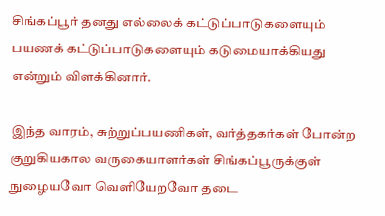சிங்கப்பூர் தனது எல்லைக் கட்டுப்பாடுகளையும் பயணக் கட்டுப்பாடுகளையும் கடுமையாக்கியது என்றும் விளக்கினார்.

இந்த வாரம், சுற்றுப்பயணிகள், வர்த்தகர்கள் போன்ற குறுகியகால வருகையாளர்கள் சிங்கப்பூருக்குள் நுழையவோ வெளியேறவோ தடை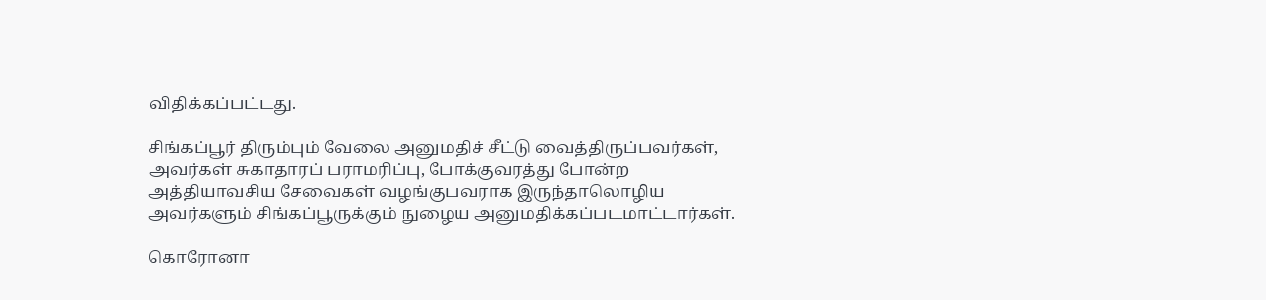விதிக்கப்பட்டது.

சிங்கப்பூர் திரும்பும் வேலை அனுமதிச் சீட்டு வைத்திருப்பவர்கள், அவர்கள் சுகாதாரப் பராமரிப்பு, போக்குவரத்து போன்ற அத்தியாவசிய சேவைகள் வழங்குபவராக இருந்தாலொழிய அவர்களும் சிங்கப்பூருக்கும் நுழைய அனுமதிக்கப்படமாட்டார்கள்.

கொரோனா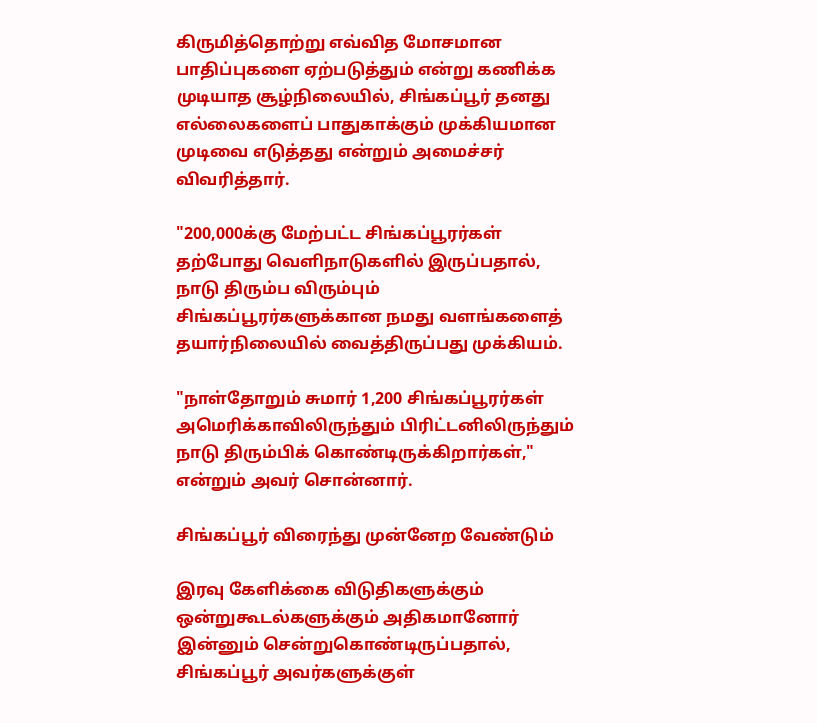கிருமித்தொற்று எவ்வித மோசமான பாதிப்புகளை ஏற்படுத்தும் என்று கணிக்க முடியாத சூழ்நிலையில், சிங்கப்பூர் தனது எல்லைகளைப் பாதுகாக்கும் முக்கியமான முடிவை எடுத்தது என்றும் அமைச்சர் விவரித்தார்.

"200,000க்கு மேற்பட்ட சிங்கப்பூரர்கள் தற்போது வெளிநாடுகளில் இருப்பதால், நாடு திரும்ப விரும்பும் சிங்கப்பூரர்களுக்கான நமது வளங்களைத் தயார்நிலையில் வைத்திருப்பது முக்கியம்.

"நாள்தோறும் சுமார் 1,200 சிங்கப்பூரர்கள் அமெரிக்காவிலிருந்தும் பிரிட்டனிலிருந்தும் நாடு திரும்பிக் கொண்டிருக்கிறார்கள்," என்றும் அவர் சொன்னார்.

சிங்கப்பூர் விரைந்து முன்னேற வேண்டும்

இரவு கேளிக்கை விடுதிகளுக்கும் ஒன்றுகூடல்களுக்கும் அதிகமானோர் இன்னும் சென்றுகொண்டிருப்பதால், சிங்கப்பூர் அவர்களுக்குள்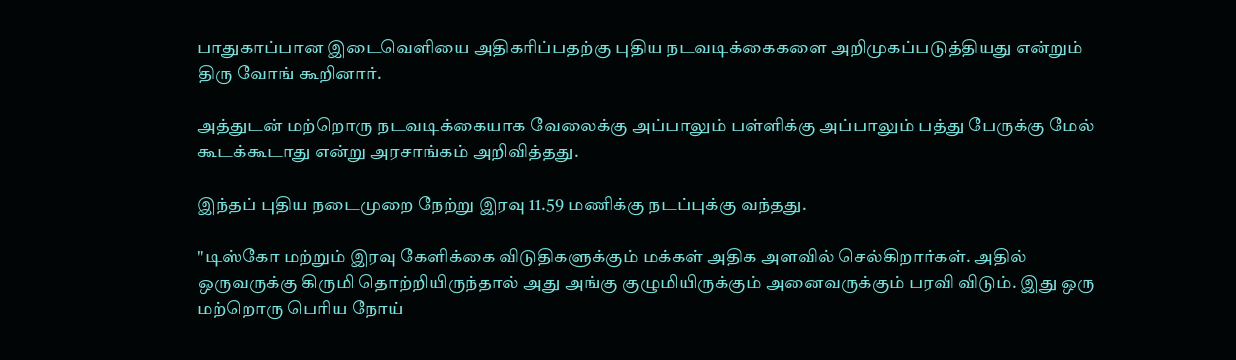பாதுகாப்பான இடைவெளியை அதிகரிப்பதற்கு புதிய நடவடிக்கைகளை அறிமுகப்படுத்தியது என்றும் திரு வோங் கூறினார்.

அத்துடன் மற்றொரு நடவடிக்கையாக வேலைக்கு அப்பாலும் பள்ளிக்கு அப்பாலும் பத்து பேருக்கு மேல் கூடக்கூடாது என்று அரசாங்கம் அறிவித்தது.

இந்தப் புதிய நடைமுறை நேற்று இரவு 11.59 மணிக்கு நடப்புக்கு வந்தது.

"டிஸ்கோ மற்றும் இரவு கேளிக்கை விடுதிகளுக்கும் மக்கள் அதிக அளவில் செல்கிறார்கள். அதில் ஒருவருக்கு கிருமி தொற்றியிருந்தால் அது அங்கு குழுமியிருக்கும் அனைவருக்கும் பரவி விடும். இது ஒரு மற்றொரு பெரிய நோய்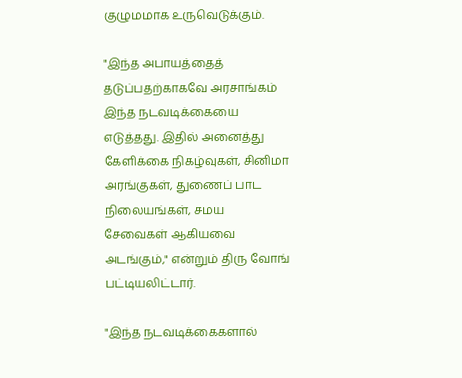குழுமமாக உருவெடுக்கும்.

"இந்த அபாயத்தைத் தடுப்பதற்காகவே அரசாங்கம் இந்த நடவடிக்கையை எடுத்தது. இதில் அனைத்து கேளிக்கை நிகழ்வுகள், சினிமா அரங்குகள், துணைப் பாட நிலையங்கள், சமய சேவைகள் ஆகியவை அடங்கும்," என்றும் திரு வோங் பட்டியலிட்டார்.

"இந்த நடவடிக்கைகளால்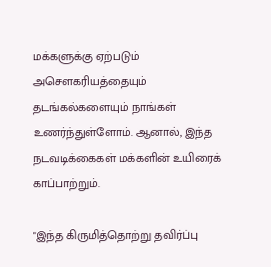மக்களுக்கு ஏற்படும் அசௌகரியத்தையும் தடங்கல்களையும் நாங்கள் உணர்ந்துள்ளோம். ஆனால், இந்த நடவடிக்கைகள் மக்களின் உயிரைக் காப்பாற்றும்.

"இந்த கிருமித்தொற்று தவிர்ப்பு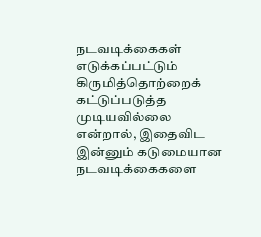நடவடிக்கைகள் எடுக்கப்பட்டும் கிருமித்தொற்றைக் கட்டுப்படுத்த முடியவில்லை என்றால், இதைவிட இன்னும் கடுமையான நடவடிக்கைகளை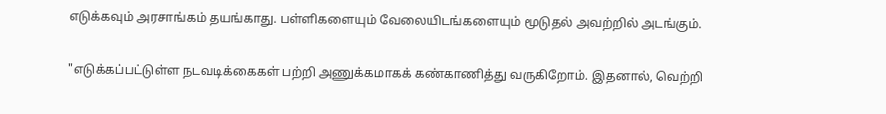எடுக்கவும் அரசாங்கம் தயங்காது. பள்ளிகளையும் வேலையிடங்களையும் மூடுதல் அவற்றில் அடங்கும்.

"எடுக்கப்பட்டுள்ள நடவடிக்கைகள் பற்றி அணுக்கமாகக் கண்காணித்து வருகிறோம். இதனால், வெற்றி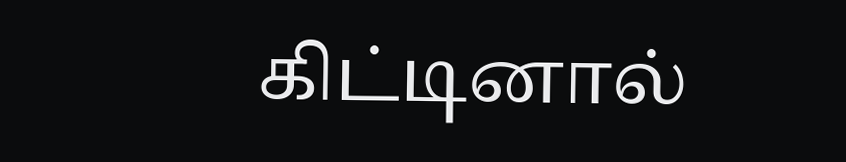கிட்டினால்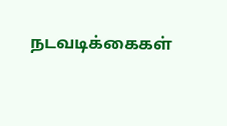நடவடிக்கைகள்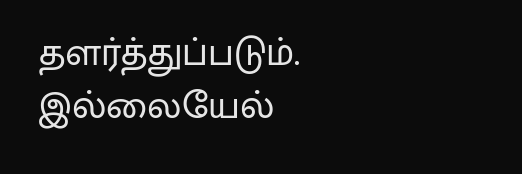தளர்த்துப்படும். இல்லையேல்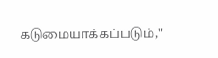கடுமையாக்கப்படும்,"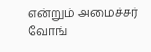என்றும் அமைச்சர் வோங்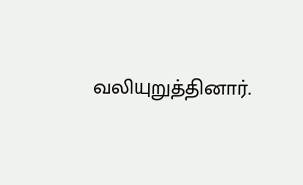வலியுறுத்தினார்.